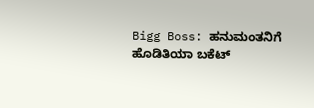Bigg Boss: ಹನುಮಂತನಿಗೆ ಹೊಡಿತಿಯಾ ಬಕೆಟ್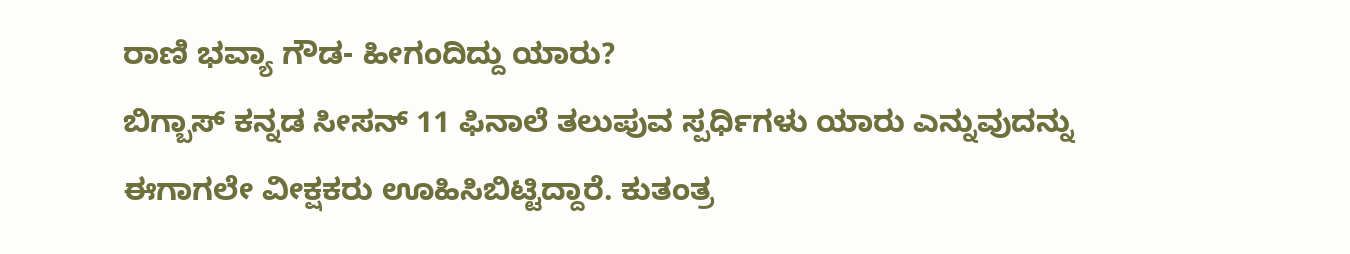ರಾಣಿ ಭವ್ಯಾ ಗೌಡ- ಹೀಗಂದಿದ್ದು ಯಾರು?
ಬಿಗ್ಬಾಸ್ ಕನ್ನಡ ಸೀಸನ್ 11 ಫಿನಾಲೆ ತಲುಪುವ ಸ್ಪರ್ಧಿಗಳು ಯಾರು ಎನ್ನುವುದನ್ನು ಈಗಾಗಲೇ ವೀಕ್ಷಕರು ಊಹಿಸಿಬಿಟ್ಟಿದ್ದಾರೆ. ಕುತಂತ್ರ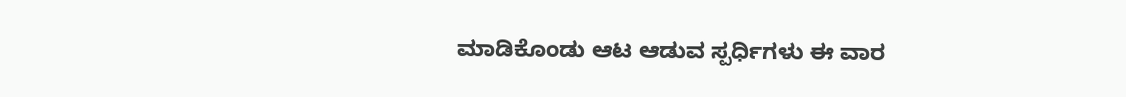ಮಾಡಿಕೊಂಡು ಆಟ ಆಡುವ ಸ್ಪರ್ಧಿಗಳು ಈ ವಾರ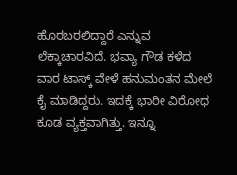ಹೊರಬರಲಿದ್ದಾರೆ ಎನ್ನುವ ಲೆಕ್ಕಾಚಾರವಿದೆ. ಭವ್ಯಾ ಗೌಡ ಕಳೆದ ವಾರ ಟಾಸ್ಕ್ ವೇಳೆ ಹನುಮಂತನ ಮೇಲೆ ಕೈ ಮಾಡಿದ್ದರು. ಇದಕ್ಕೆ ಭಾರೀ ವಿರೋಧ ಕೂಡ ವ್ಯಕ್ತವಾಗಿತ್ತು. ಇನ್ನೂ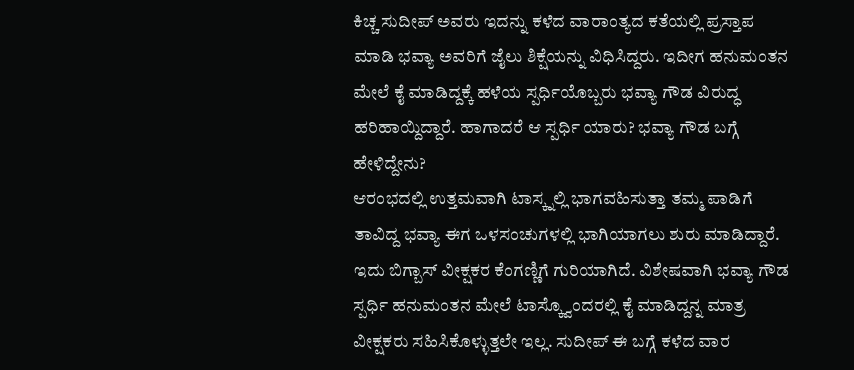ಕಿಚ್ಚ ಸುದೀಪ್ ಅವರು ಇದನ್ನು ಕಳೆದ ವಾರಾಂತ್ಯದ ಕತೆಯಲ್ಲಿ ಪ್ರಸ್ತಾಪ ಮಾಡಿ ಭವ್ಯಾ ಅವರಿಗೆ ಜೈಲು ಶಿಕ್ಷೆಯನ್ನು ವಿಧಿಸಿದ್ದರು. ಇದೀಗ ಹನುಮಂತನ ಮೇಲೆ ಕೈ ಮಾಡಿದ್ದಕ್ಕೆ ಹಳೆಯ ಸ್ಪರ್ಧಿಯೊಬ್ಬರು ಭವ್ಯಾ ಗೌಡ ವಿರುದ್ಧ ಹರಿಹಾಯ್ದಿದ್ದಾರೆ. ಹಾಗಾದರೆ ಆ ಸ್ಪರ್ಧಿ ಯಾರು? ಭವ್ಯಾ ಗೌಡ ಬಗ್ಗೆ ಹೇಳಿದ್ದೇನು?
ಆರಂಭದಲ್ಲಿ ಉತ್ತಮವಾಗಿ ಟಾಸ್ಕ್ನಲ್ಲಿ ಭಾಗವಹಿಸುತ್ತಾ ತಮ್ಮ ಪಾಡಿಗೆ ತಾವಿದ್ದ ಭವ್ಯಾ ಈಗ ಒಳಸಂಚುಗಳಲ್ಲಿ ಭಾಗಿಯಾಗಲು ಶುರು ಮಾಡಿದ್ದಾರೆ. ಇದು ಬಿಗ್ಬಾಸ್ ವೀಕ್ಷಕರ ಕೆಂಗಣ್ಣಿಗೆ ಗುರಿಯಾಗಿದೆ. ವಿಶೇಷವಾಗಿ ಭವ್ಯಾ ಗೌಡ ಸ್ಪರ್ಧಿ ಹನುಮಂತನ ಮೇಲೆ ಟಾಸ್ಕ್ವೊಂದರಲ್ಲಿ ಕೈ ಮಾಡಿದ್ದನ್ನ ಮಾತ್ರ ವೀಕ್ಷಕರು ಸಹಿಸಿಕೊಳ್ಳುತ್ತಲೇ ಇಲ್ಲ. ಸುದೀಪ್ ಈ ಬಗ್ಗೆ ಕಳೆದ ವಾರ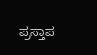ಪ್ರಸ್ತಾಪ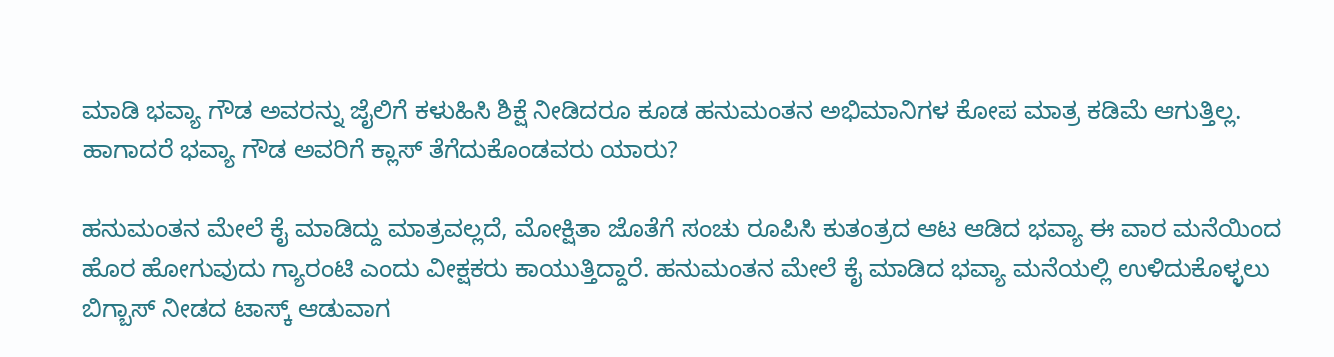ಮಾಡಿ ಭವ್ಯಾ ಗೌಡ ಅವರನ್ನು ಜೈಲಿಗೆ ಕಳುಹಿಸಿ ಶಿಕ್ಷೆ ನೀಡಿದರೂ ಕೂಡ ಹನುಮಂತನ ಅಭಿಮಾನಿಗಳ ಕೋಪ ಮಾತ್ರ ಕಡಿಮೆ ಆಗುತ್ತಿಲ್ಲ. ಹಾಗಾದರೆ ಭವ್ಯಾ ಗೌಡ ಅವರಿಗೆ ಕ್ಲಾಸ್ ತೆಗೆದುಕೊಂಡವರು ಯಾರು?

ಹನುಮಂತನ ಮೇಲೆ ಕೈ ಮಾಡಿದ್ದು ಮಾತ್ರವಲ್ಲದೆ, ಮೋಕ್ಷಿತಾ ಜೊತೆಗೆ ಸಂಚು ರೂಪಿಸಿ ಕುತಂತ್ರದ ಆಟ ಆಡಿದ ಭವ್ಯಾ ಈ ವಾರ ಮನೆಯಿಂದ ಹೊರ ಹೋಗುವುದು ಗ್ಯಾರಂಟಿ ಎಂದು ವೀಕ್ಷಕರು ಕಾಯುತ್ತಿದ್ದಾರೆ. ಹನುಮಂತನ ಮೇಲೆ ಕೈ ಮಾಡಿದ ಭವ್ಯಾ ಮನೆಯಲ್ಲಿ ಉಳಿದುಕೊಳ್ಳಲು ಬಿಗ್ಬಾಸ್ ನೀಡದ ಟಾಸ್ಕ್ ಆಡುವಾಗ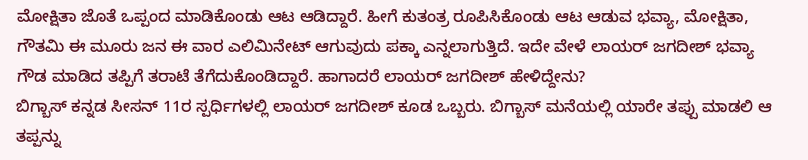ಮೋಕ್ಷಿತಾ ಜೊತೆ ಒಪ್ಪಂದ ಮಾಡಿಕೊಂಡು ಆಟ ಆಡಿದ್ದಾರೆ. ಹೀಗೆ ಕುತಂತ್ರ ರೂಪಿಸಿಕೊಂಡು ಆಟ ಆಡುವ ಭವ್ಯಾ, ಮೋಕ್ಷಿತಾ, ಗೌತಮಿ ಈ ಮೂರು ಜನ ಈ ವಾರ ಎಲಿಮಿನೇಟ್ ಆಗುವುದು ಪಕ್ಕಾ ಎನ್ನಲಾಗುತ್ತಿದೆ. ಇದೇ ವೇಳೆ ಲಾಯರ್ ಜಗದೀಶ್ ಭವ್ಯಾ ಗೌಡ ಮಾಡಿದ ತಪ್ಪಿಗೆ ತರಾಟೆ ತೆಗೆದುಕೊಂಡಿದ್ದಾರೆ. ಹಾಗಾದರೆ ಲಾಯರ್ ಜಗದೀಶ್ ಹೇಳಿದ್ದೇನು?
ಬಿಗ್ಬಾಸ್ ಕನ್ನಡ ಸೀಸನ್ 11ರ ಸ್ಪರ್ಧಿಗಳಲ್ಲಿ ಲಾಯರ್ ಜಗದೀಶ್ ಕೂಡ ಒಬ್ಬರು. ಬಿಗ್ಬಾಸ್ ಮನೆಯಲ್ಲಿ ಯಾರೇ ತಪ್ಪು ಮಾಡಲಿ ಆ ತಪ್ಪನ್ನು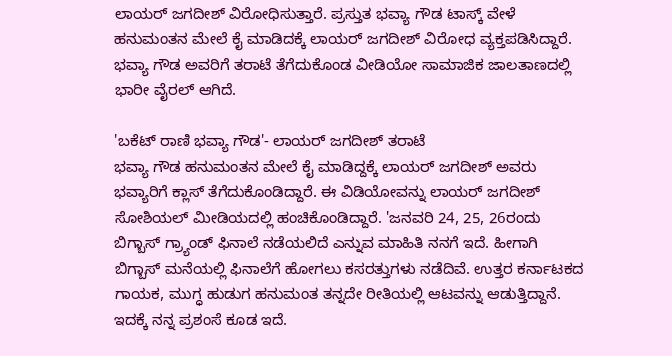ಲಾಯರ್ ಜಗದೀಶ್ ವಿರೋಧಿಸುತ್ತಾರೆ. ಪ್ರಸ್ತುತ ಭವ್ಯಾ ಗೌಡ ಟಾಸ್ಕ್ ವೇಳೆ ಹನುಮಂತನ ಮೇಲೆ ಕೈ ಮಾಡಿದಕ್ಕೆ ಲಾಯರ್ ಜಗದೀಶ್ ವಿರೋಧ ವ್ಯಕ್ತಪಡಿಸಿದ್ದಾರೆ. ಭವ್ಯಾ ಗೌಡ ಅವರಿಗೆ ತರಾಟೆ ತೆಗೆದುಕೊಂಡ ವೀಡಿಯೋ ಸಾಮಾಜಿಕ ಜಾಲತಾಣದಲ್ಲಿ ಭಾರೀ ವೈರಲ್ ಆಗಿದೆ.

'ಬಕೆಟ್ ರಾಣಿ ಭವ್ಯಾ ಗೌಡ'- ಲಾಯರ್ ಜಗದೀಶ್ ತರಾಟೆ
ಭವ್ಯಾ ಗೌಡ ಹನುಮಂತನ ಮೇಲೆ ಕೈ ಮಾಡಿದ್ದಕ್ಕೆ ಲಾಯರ್ ಜಗದೀಶ್ ಅವರು ಭವ್ಯಾರಿಗೆ ಕ್ಲಾಸ್ ತೆಗೆದುಕೊಂಡಿದ್ದಾರೆ. ಈ ವಿಡಿಯೋವನ್ನು ಲಾಯರ್ ಜಗದೀಶ್ ಸೋಶಿಯಲ್ ಮೀಡಿಯದಲ್ಲಿ ಹಂಚಿಕೊಂಡಿದ್ದಾರೆ. 'ಜನವರಿ 24, 25, 26ರಂದು ಬಿಗ್ಬಾಸ್ ಗ್ರ್ಯಾಂಡ್ ಫಿನಾಲೆ ನಡೆಯಲಿದೆ ಎನ್ನುವ ಮಾಹಿತಿ ನನಗೆ ಇದೆ. ಹೀಗಾಗಿ ಬಿಗ್ಬಾಸ್ ಮನೆಯಲ್ಲಿ ಫಿನಾಲೆಗೆ ಹೋಗಲು ಕಸರತ್ತುಗಳು ನಡೆದಿವೆ. ಉತ್ತರ ಕರ್ನಾಟಕದ ಗಾಯಕ, ಮುಗ್ಧ ಹುಡುಗ ಹನುಮಂತ ತನ್ನದೇ ರೀತಿಯಲ್ಲಿ ಆಟವನ್ನು ಆಡುತ್ತಿದ್ದಾನೆ. ಇದಕ್ಕೆ ನನ್ನ ಪ್ರಶಂಸೆ ಕೂಡ ಇದೆ.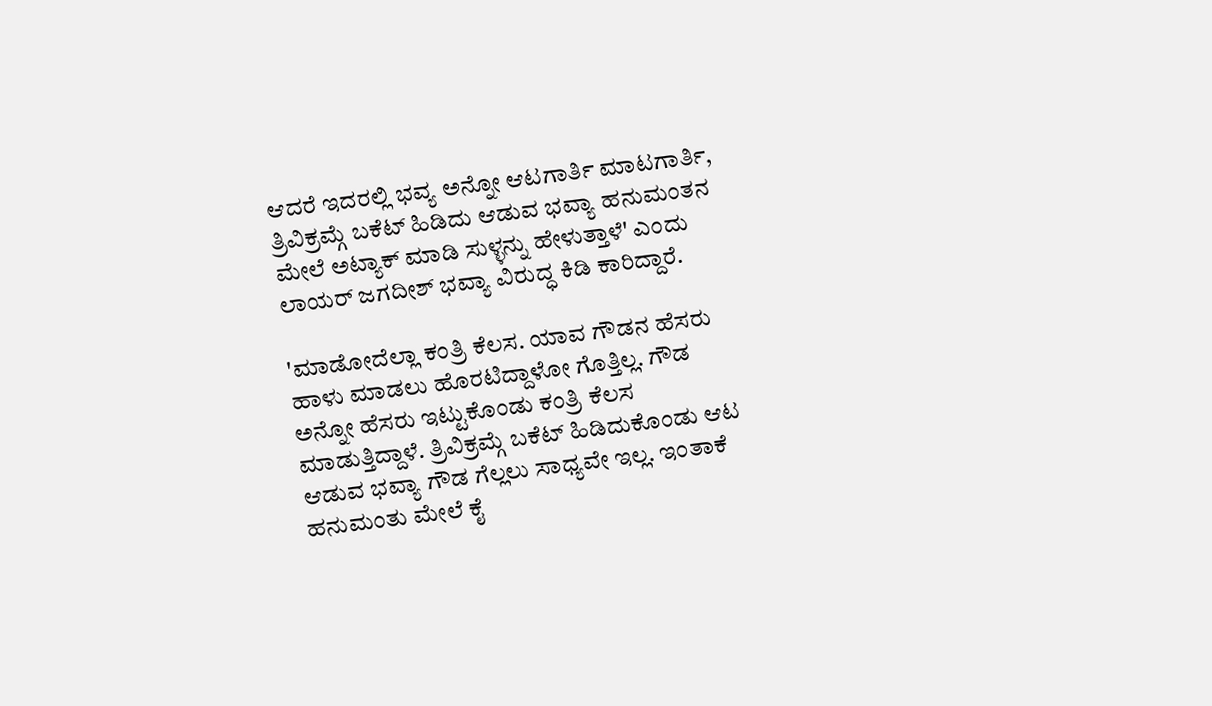ಆದರೆ ಇದರಲ್ಲಿ ಭವ್ಯ ಅನ್ನೋ ಆಟಗಾರ್ತಿ ಮಾಟಗಾರ್ತಿ, ತ್ರಿವಿಕ್ರಮ್ಗೆ ಬಕೆಟ್ ಹಿಡಿದು ಆಡುವ ಭವ್ಯಾ ಹನುಮಂತನ ಮೇಲೆ ಅಟ್ಯಾಕ್ ಮಾಡಿ ಸುಳ್ಳನ್ನು ಹೇಳುತ್ತಾಳೆ' ಎಂದು ಲಾಯರ್ ಜಗದೀಶ್ ಭವ್ಯಾ ವಿರುದ್ಧ ಕಿಡಿ ಕಾರಿದ್ದಾರೆ.

'ಮಾಡೋದೆಲ್ಲಾ ಕಂತ್ರಿ ಕೆಲಸ. ಯಾವ ಗೌಡನ ಹೆಸರು ಹಾಳು ಮಾಡಲು ಹೊರಟಿದ್ದಾಳೋ ಗೊತ್ತಿಲ್ಲ. ಗೌಡ ಅನ್ನೋ ಹೆಸರು ಇಟ್ಟುಕೊಂಡು ಕಂತ್ರಿ ಕೆಲಸ ಮಾಡುತ್ತಿದ್ದಾಳೆ. ತ್ರಿವಿಕ್ರಮ್ಗೆ ಬಕೆಟ್ ಹಿಡಿದುಕೊಂಡು ಆಟ ಆಡುವ ಭವ್ಯಾ ಗೌಡ ಗೆಲ್ಲಲು ಸಾಧ್ಯವೇ ಇಲ್ಲ. ಇಂತಾಕೆ ಹನುಮಂತು ಮೇಲೆ ಕೈ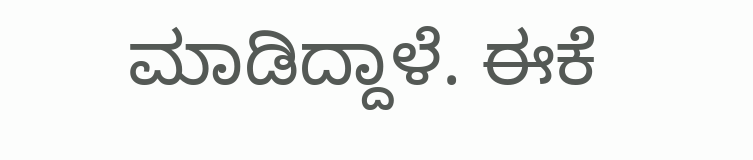ಮಾಡಿದ್ದಾಳೆ. ಈಕೆ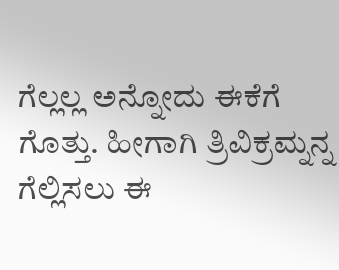ಗೆಲ್ಲಲ್ಲ ಅನ್ನೋದು ಈಕೆಗೆ ಗೊತ್ತು. ಹೀಗಾಗಿ ತ್ರಿವಿಕ್ರಮ್ನನ್ನ ಗೆಲ್ಲಿಸಲು ಈ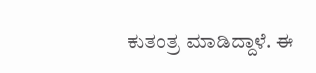ಕುತಂತ್ರ ಮಾಡಿದ್ದಾಳೆ. ಈ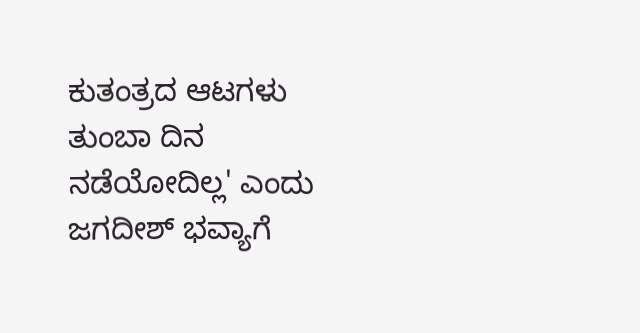ಕುತಂತ್ರದ ಆಟಗಳು ತುಂಬಾ ದಿನ ನಡೆಯೋದಿಲ್ಲ' ಎಂದು ಜಗದೀಶ್ ಭವ್ಯಾಗೆ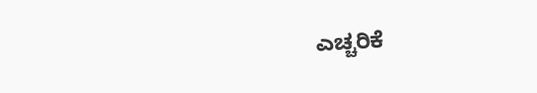ಎಚ್ಚರಿಕೆ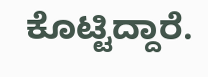ಕೊಟ್ಟಿದ್ದಾರೆ.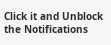Click it and Unblock the Notifications